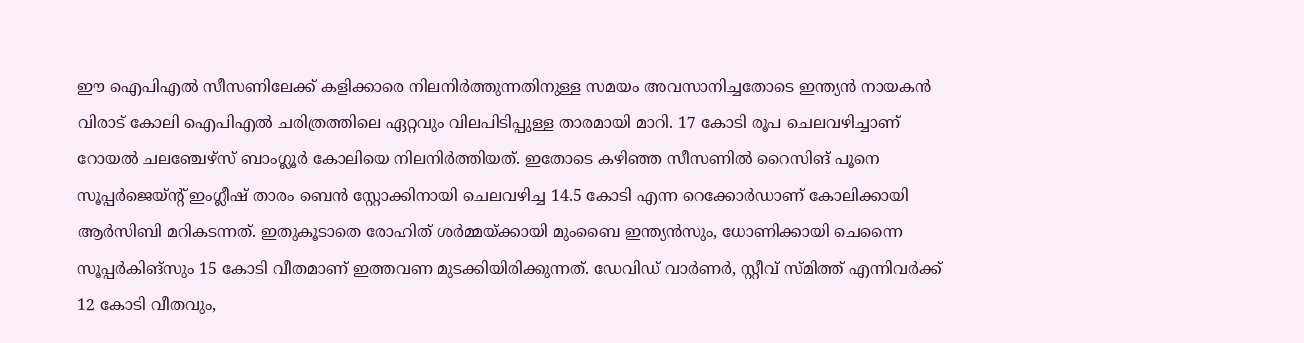ഈ ഐപിഎൽ സീസണിലേക്ക് കളിക്കാരെ നിലനിര്‍ത്തുന്നതിനുള്ള സമയം അവസാനിച്ചതോടെ ഇന്ത്യൻ നായകൻ വിരാട് കോലി ഐപിഎൽ ചരിത്രത്തിലെ ഏറ്റവും വിലപിടിപ്പുള്ള താരമായി മാറി. 17 കോടി രൂപ ചെലവഴിച്ചാണ് റോയൽ ചലഞ്ചേഴ്സ് ബാംഗ്ലൂര്‍ കോലിയെ നിലനിര്‍ത്തിയത്. ഇതോടെ കഴിഞ്ഞ സീസണിൽ റൈസിങ് പൂനെ സൂപ്പര്‍ജെയ്ന്റ് ഇംഗ്ലീഷ് താരം ബെൻ സ്റ്റോക്കിനായി ചെലവഴിച്ച 14.5 കോടി എന്ന റെക്കോര്‍ഡാണ് കോലിക്കായി ആര്‍സിബി മറികടന്നത്. ഇതുകൂടാതെ രോഹിത് ശര്‍മ്മയ്‌ക്കായി മുംബൈ ഇന്ത്യൻസും, ധോണിക്കായി ചെന്നൈ സൂപ്പര്‍കിങ്സും 15 കോടി വീതമാണ് ഇത്തവണ മുടക്കിയിരിക്കുന്നത്. ഡേവിഡ് വാര്‍ണര്‍, സ്റ്റീവ് സ്‌മിത്ത് എന്നിവര്‍ക്ക് 12 കോടി വീതവും,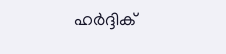ഹര്‍ദ്ദിക്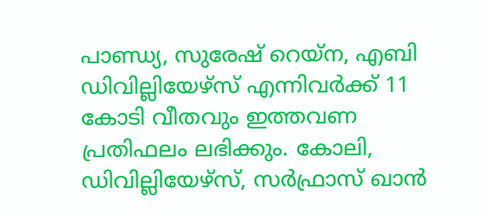പാണ്ഡ്യ, സുരേഷ് റെയ്ന, എബി ഡിവില്ലിയേഴ്‌സ് എന്നിവര്‍ക്ക് 11 കോടി വീതവും ഇത്തവണ പ്രതിഫലം ലഭിക്കും. കോലി, ഡിവില്ലിയേഴ്‌സ്, സര്‍ഫ്രാസ് ഖാൻ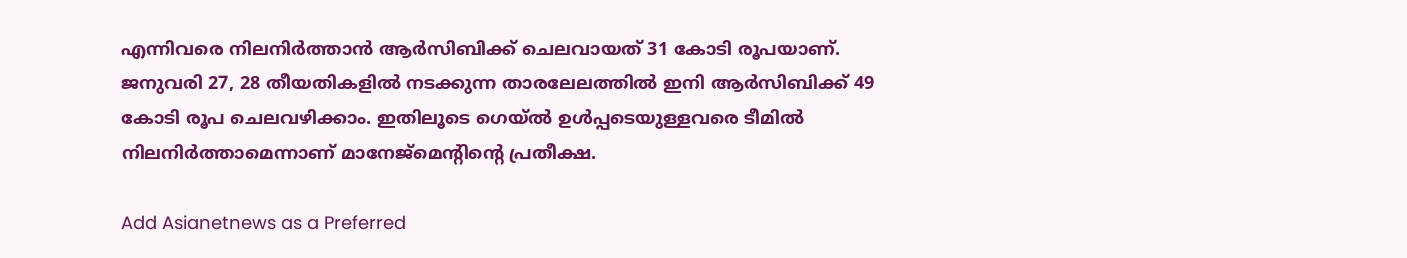എന്നിവരെ നിലനിര്‍ത്താൻ ആര്‍സിബിക്ക് ചെലവായത് 31 കോടി രൂപയാണ്. ജനുവരി 27, 28 തീയതികളിൽ നടക്കുന്ന താരലേലത്തിൽ ഇനി ആര്‍സിബിക്ക് 49 കോടി രൂപ ചെലവഴിക്കാം. ഇതിലൂടെ ഗെയ്ൽ ഉള്‍പ്പടെയുള്ളവരെ ടീമിൽ നിലനിര്‍ത്താമെന്നാണ് മാനേജ്‌മെന്റിന്റെ പ്രതീക്ഷ.

Add Asianetnews as a Preferred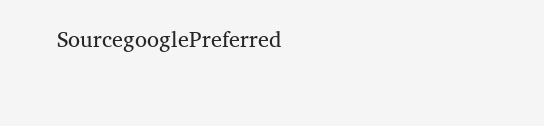SourcegooglePreferred